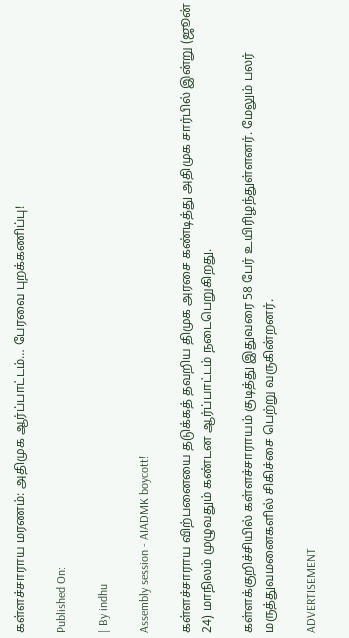கள்ளச்சாராய மரணம்: அதிமுக ஆர்ப்பாட்டம்… பேரவை புறக்கணிப்பு!

Published On:

| By indhu

Assembly session - AIADMK boycott!

கள்ளச்சாராய விற்பனையை தடுக்கத் தவறிய திமுக அரசை கண்டித்து அதிமுக சார்பில் இன்று (ஜூன் 24) மாநிலம் முழுவதும் கண்டன ஆர்ப்பாட்டம் நடைபெறுகிறது.

கள்ளக்குறிச்சியில் கள்ளச்சாராயம் குடித்து இதுவரை 58 பேர் உயிரிழந்துள்ளனர். மேலும் பலர் மருத்துவமனைகளில் சிகிச்சை பெற்று வருகின்றனர்.

ADVERTISEMENT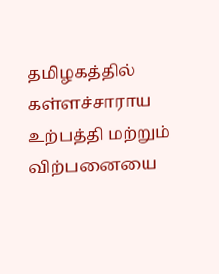தமிழகத்தில் கள்ளச்சாராய உற்பத்தி மற்றும் விற்பனையை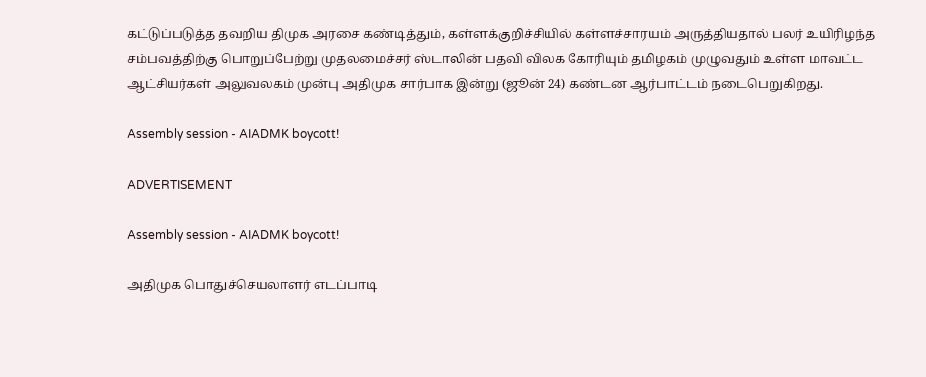கட்டுப்படுத்த தவறிய திமுக அரசை கண்டித்தும், கள்ளக்குறிச்சியில் கள்ளச்சாரயம் அருத்தியதால் பலர் உயிரிழந்த சம்பவத்திற்கு பொறுப்பேற்று முதலமைச்சர் ஸ்டாலின் பதவி விலக கோரியும் தமிழகம் முழுவதும் உள்ள மாவட்ட ஆட்சியர்கள் அலுவலகம் முன்பு அதிமுக சார்பாக இன்று (ஜூன் 24) கண்டன ஆர்பாட்டம் நடைபெறுகிறது.

Assembly session - AIADMK boycott!

ADVERTISEMENT

Assembly session - AIADMK boycott!

அதிமுக பொதுச்செயலாளர் எடப்பாடி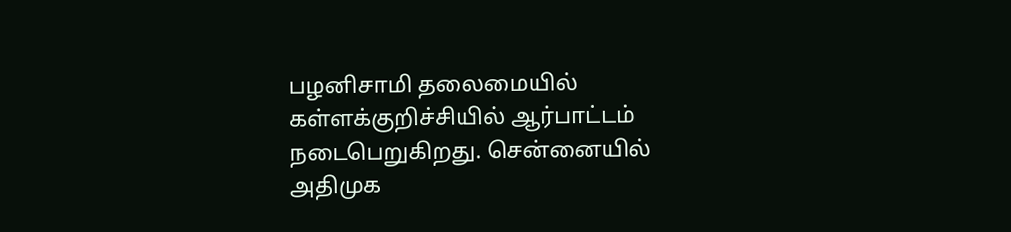பழனிசாமி தலைமையில் கள்ளக்குறிச்சியில் ஆர்பாட்டம் நடைபெறுகிறது. சென்னையில் அதிமுக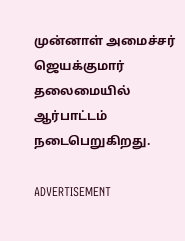முன்னாள் அமைச்சர் ஜெயக்குமார் தலைமையில் ஆர்பாட்டம் நடைபெறுகிறது.

ADVERTISEMENT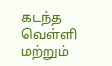கடந்த வெள்ளி மற்றும்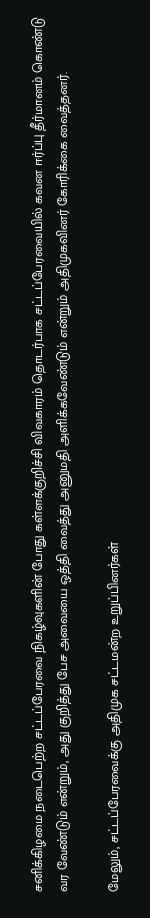சனிக்கிழமை நடைபெற்ற சட்டப்பேரவை நிகழ்வுகளின் போது கள்ளக்குறிச்சி விவகாரம் தொடர்பாக சட்டப்பேரவையில் கவன ஈர்ப்பு தீர்மானம் கொண்டு வர வேண்டும் என்றும், அது குறித்து பேச அவையை ஒத்தி வைத்து அனுமதி அளிக்கவேண்டும் என்றும் அதிமுகவினர் கோரிக்கை வைத்தனர்.

மேலும், சட்டப்பேரவைக்கு அதிமுக சட்டமன்ற உறுப்பினர்கள்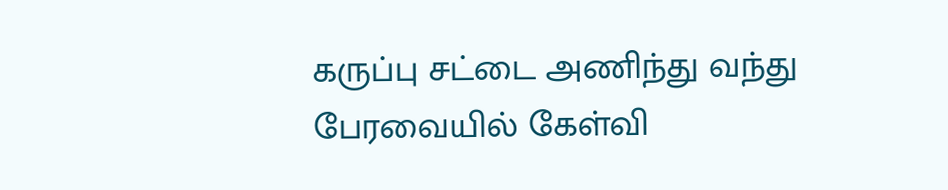கருப்பு சட்டை அணிந்து வந்து பேரவையில் கேள்வி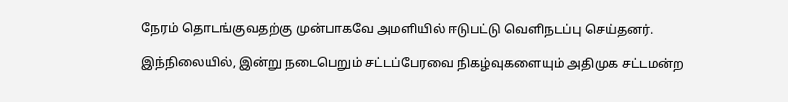நேரம் தொடங்குவதற்கு முன்பாகவே அமளியில் ஈடுபட்டு வெளிநடப்பு செய்தனர்.

இந்நிலையில், இன்று நடைபெறும் சட்டப்பேரவை நிகழ்வுகளையும் அதிமுக சட்டமன்ற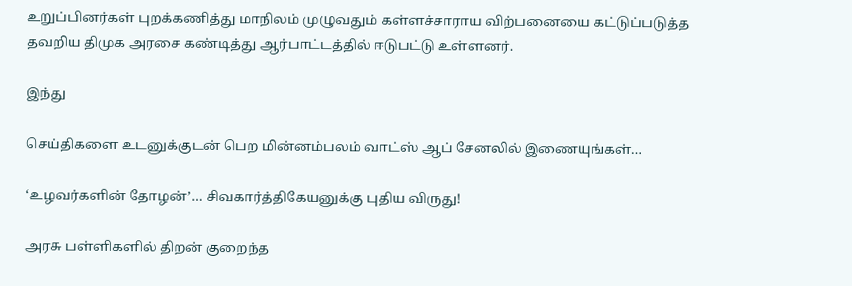உறுப்பினர்கள் புறக்கணித்து மாநிலம் முழுவதும் கள்ளச்சாராய விற்பனையை கட்டுப்படுத்த தவறிய திமுக அரசை கண்டித்து ஆர்பாட்டத்தில் ஈடுபட்டு உள்ளனர்.

இந்து

செய்திகளை உடனுக்குடன் பெற மின்னம்பலம் வாட்ஸ் ஆப் சேனலில் இணையுங்கள்…

‘உழவர்களின் தோழன்’… சிவகார்த்திகேயனுக்கு புதிய விருது!

அரசு பள்ளிகளில் திறன் குறைந்த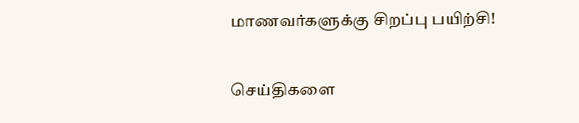மாணவர்களுக்கு சிறப்பு பயிற்சி!

செய்திகளை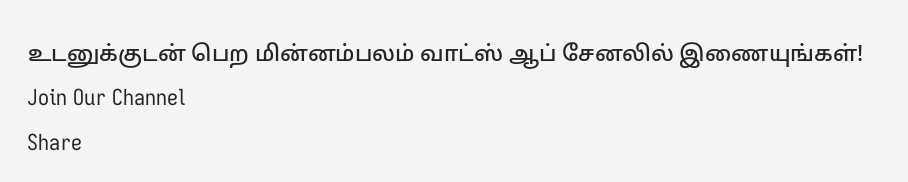உடனுக்குடன் பெற மின்னம்பலம் வாட்ஸ் ஆப் சேனலில் இணையுங்கள்!
Join Our Channel
Share